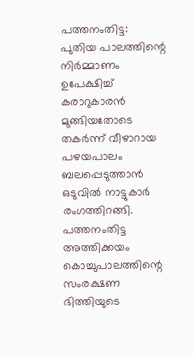പത്തനംതിട്ട: പുതിയ പാലത്തിന്റെ നിർമ്മാണം ഉപേക്ഷിച്ച് കരാറുകാരൻ മുങ്ങിയതോടെ തകർന്ന് വീഴാറായ പഴയപാലം ബലപ്പെടുത്താൻ ഒടുവിൽ നാട്ടുകാർ രംഗത്തിറങ്ങി. പത്തനംതിട്ട അത്തിക്കയം കൊച്ചുപാലത്തിന്റെ സംരക്ഷണ ഭിത്തിയുടെ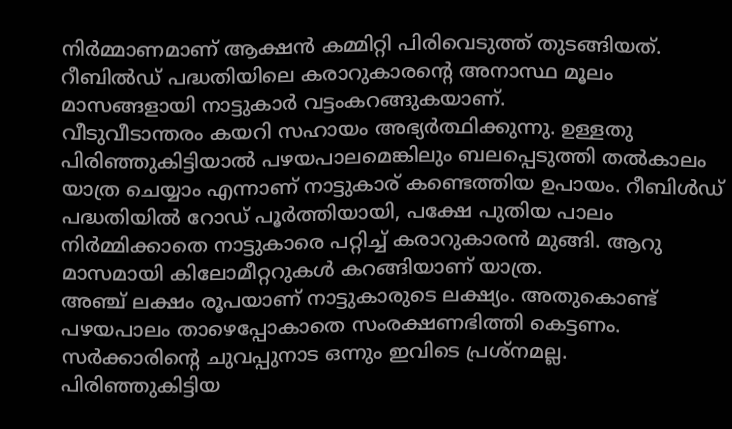നിർമ്മാണമാണ് ആക്ഷൻ കമ്മിറ്റി പിരിവെടുത്ത് തുടങ്ങിയത്. റീബിൽഡ് പദ്ധതിയിലെ കരാറുകാരന്റെ അനാസ്ഥ മൂലം മാസങ്ങളായി നാട്ടുകാർ വട്ടംകറങ്ങുകയാണ്.
വീടുവീടാന്തരം കയറി സഹായം അഭ്യർത്ഥിക്കുന്നു. ഉള്ളതു പിരിഞ്ഞുകിട്ടിയാൽ പഴയപാലമെങ്കിലും ബലപ്പെടുത്തി തൽകാലം യാത്ര ചെയ്യാം എന്നാണ് നാട്ടുകാര് കണ്ടെത്തിയ ഉപായം. റീബിൾഡ് പദ്ധതിയിൽ റോഡ് പൂർത്തിയായി, പക്ഷേ പുതിയ പാലം നിർമ്മിക്കാതെ നാട്ടുകാരെ പറ്റിച്ച് കരാറുകാരൻ മുങ്ങി. ആറു മാസമായി കിലോമീറ്ററുകൾ കറങ്ങിയാണ് യാത്ര.
അഞ്ച് ലക്ഷം രൂപയാണ് നാട്ടുകാരുടെ ലക്ഷ്യം. അതുകൊണ്ട് പഴയപാലം താഴെപ്പോകാതെ സംരക്ഷണഭിത്തി കെട്ടണം. സർക്കാരിന്റെ ചുവപ്പുനാട ഒന്നും ഇവിടെ പ്രശ്നമല്ല. പിരിഞ്ഞുകിട്ടിയ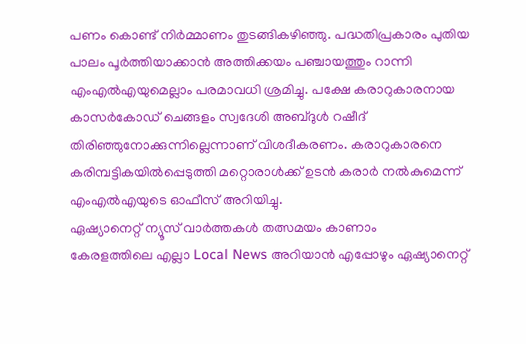പണം കൊണ്ട് നിർമ്മാണം തുടങ്ങികഴിഞ്ഞു. പദ്ധതിപ്രകാരം പുതിയ പാലം പൂർത്തിയാക്കാൻ അത്തിക്കയം പഞ്ചായത്തും റാന്നി എംഎൽഎയുമെല്ലാം പരമാവധി ശ്രമിച്ചു. പക്ഷേ കരാറുകാരനായ കാസർകോഡ് ചെങ്ങളം സ്വദേശി അബ്ദുൾ റഷീദ് തിരിഞ്ഞുനോക്കുന്നില്ലെന്നാണ് വിശദീകരണം. കരാറുകാരനെ കരിമ്പട്ടികയിൽപ്പെടുത്തി മറ്റൊരാൾക്ക് ഉടൻ കരാർ നൽകുമെന്ന് എംഎൽഎയുടെ ഓഫീസ് അറിയിച്ചു.
ഏഷ്യാനെറ്റ് ന്യൂസ് വാർത്തകൾ തത്സമയം കാണാം
കേരളത്തിലെ എല്ലാ Local News അറിയാൻ എപ്പോഴും ഏഷ്യാനെറ്റ്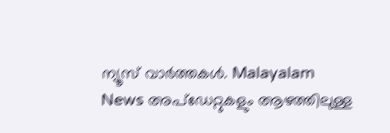ന്യൂസ് വാർത്തകൾ. Malayalam News അപ്ഡേറ്റുകളും ആഴത്തിലുള്ള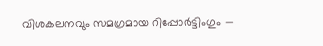വിശകലനവും സമഗ്രമായ റിപ്പോർട്ടിംഗും —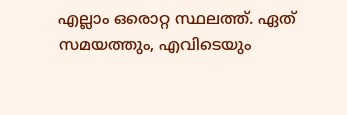എല്ലാം ഒരൊറ്റ സ്ഥലത്ത്. ഏത് സമയത്തും, എവിടെയും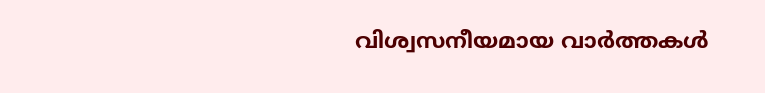വിശ്വസനീയമായ വാർത്തകൾ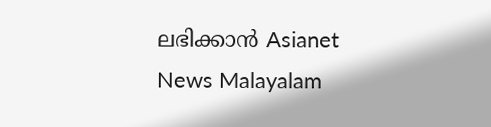ലഭിക്കാൻ Asianet News Malayalam